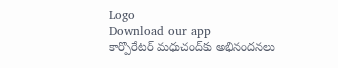Logo
Download our app
కార్పొరేటర్ మధుచంద్‌కు అభినందనలు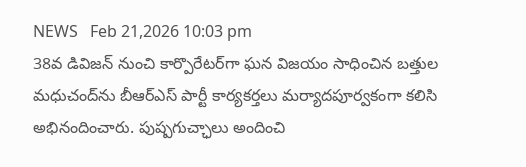NEWS   Feb 21,2026 10:03 pm
38వ డివిజన్ నుంచి కార్పొరేటర్‌గా ఘన విజయం సాధించిన బత్తుల మధుచంద్‌ను బీఆర్‌ఎస్ పార్టీ కార్యకర్తలు మర్యాదపూర్వకంగా కలిసి అభినందించారు. పుష్పగుచ్ఛాలు అందించి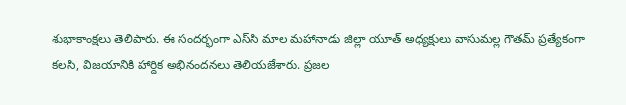శుభాకాంక్షలు తెలిపారు. ఈ సందర్భంగా ఎస్‌సి మాల మహానాడు జిల్లా యూత్ అధ్యక్షులు వాసుమల్ల గౌతమ్ ప్రత్యేకంగా కలసి, విజయానికి హార్దిక అభినందనలు తెలియజేశారు. ప్రజల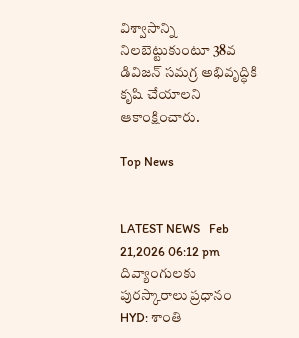విశ్వాసాన్ని నిలబెట్టుకుంటూ 38వ డివిజన్ సమగ్ర అభివృద్ధికి కృషి చేయాలని ఆకాంక్షించారు.

Top News


LATEST NEWS   Feb 21,2026 06:12 pm
దివ్యాంగులకు పురస్కారాలు ప్రధానం
HYD: శాంతి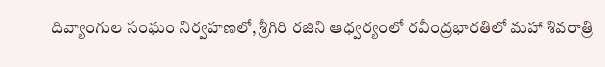దివ్యాంగుల సంఘం నిర్వహణలో, శ్రీగిరి రజిని ఆధ్వర్యంలో రవీంద్రభారతిలో మహా శివరాత్రి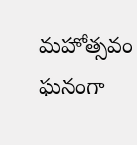మహోత్సవం ఘనంగా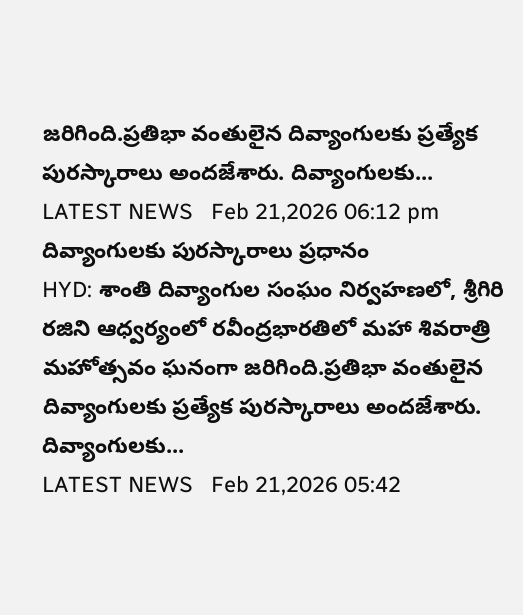జరిగింది.ప్రతిభా వంతులైన దివ్యాంగులకు ప్రత్యేక పురస్కారాలు అందజేశారు. దివ్యాంగులకు...
LATEST NEWS   Feb 21,2026 06:12 pm
దివ్యాంగులకు పురస్కారాలు ప్రధానం
HYD: శాంతి దివ్యాంగుల సంఘం నిర్వహణలో, శ్రీగిరి రజిని ఆధ్వర్యంలో రవీంద్రభారతిలో మహా శివరాత్రి మహోత్సవం ఘనంగా జరిగింది.ప్రతిభా వంతులైన దివ్యాంగులకు ప్రత్యేక పురస్కారాలు అందజేశారు. దివ్యాంగులకు...
LATEST NEWS   Feb 21,2026 05:42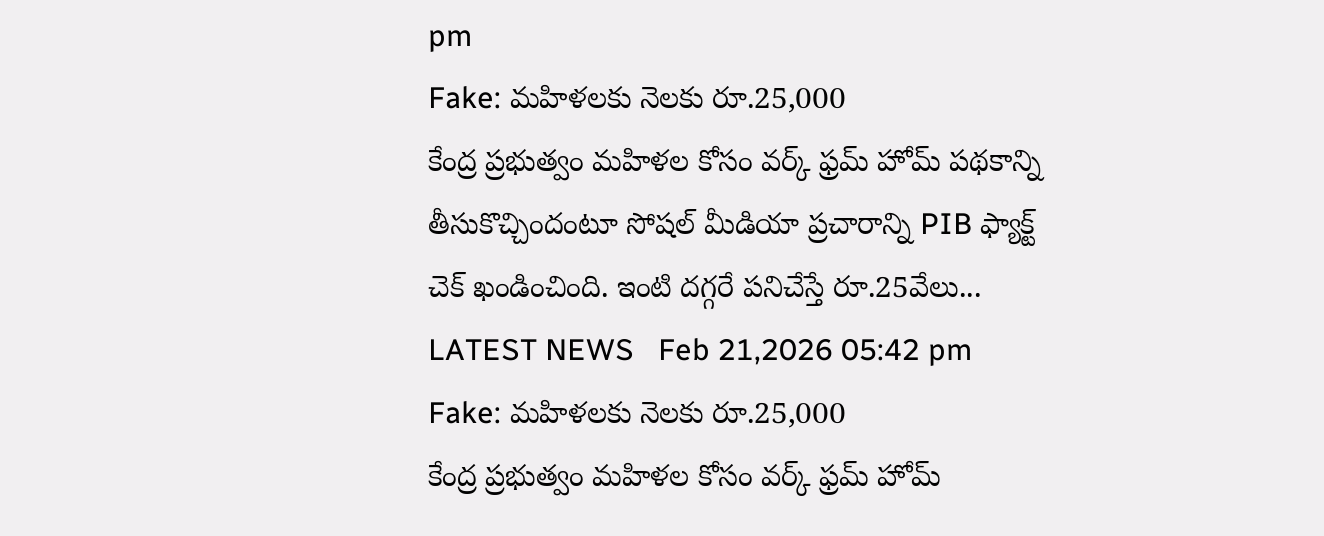pm
Fake: మహిళలకు నెలకు రూ.25,000
కేంద్ర ప్రభుత్వం మహిళల కోసం వర్క్ ఫ్రమ్ హోమ్ ప‌థ‌కాన్ని తీసుకొచ్చిందంటూ సోష‌ల్ మీడియా ప్రచారాన్ని PIB ఫ్యాక్ట్ చెక్ ఖండించింది. ఇంటి దగ్గరే పనిచేస్తే రూ.25వేలు...
LATEST NEWS   Feb 21,2026 05:42 pm
Fake: మహిళలకు నెలకు రూ.25,000
కేంద్ర ప్రభుత్వం మహిళల కోసం వర్క్ ఫ్రమ్ హోమ్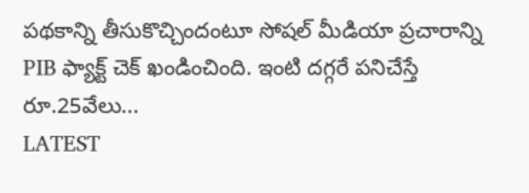ప‌థ‌కాన్ని తీసుకొచ్చిందంటూ సోష‌ల్ మీడియా ప్రచారాన్ని PIB ఫ్యాక్ట్ చెక్ ఖండించింది. ఇంటి దగ్గరే పనిచేస్తే రూ.25వేలు...
LATEST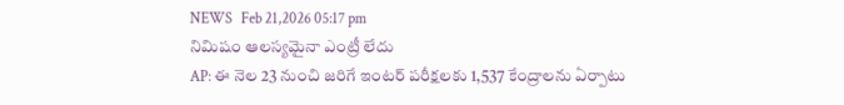NEWS   Feb 21,2026 05:17 pm
నిమిషం ఆలస్యమైనా ఎంట్రీ లేదు
AP: ఈ నెల 23 నుంచి జ‌రిగే ఇంటర్ పరీక్షలకు 1,537 కేంద్రాలను ఏర్పాటు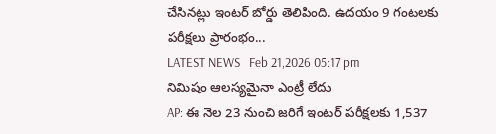చేసినట్లు ఇంటర్ బోర్డు తెలిపింది. ఉద‌యం 9 గంటలకు పరీక్షలు ప్రారంభం...
LATEST NEWS   Feb 21,2026 05:17 pm
నిమిషం ఆలస్యమైనా ఎంట్రీ లేదు
AP: ఈ నెల 23 నుంచి జ‌రిగే ఇంటర్ పరీక్షలకు 1,537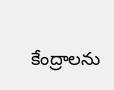కేంద్రాలను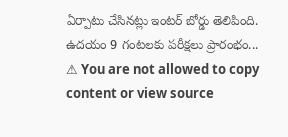ఏర్పాటు చేసినట్లు ఇంటర్ బోర్డు తెలిపింది. ఉద‌యం 9 గంటలకు పరీక్షలు ప్రారంభం...
⚠ You are not allowed to copy content or view source